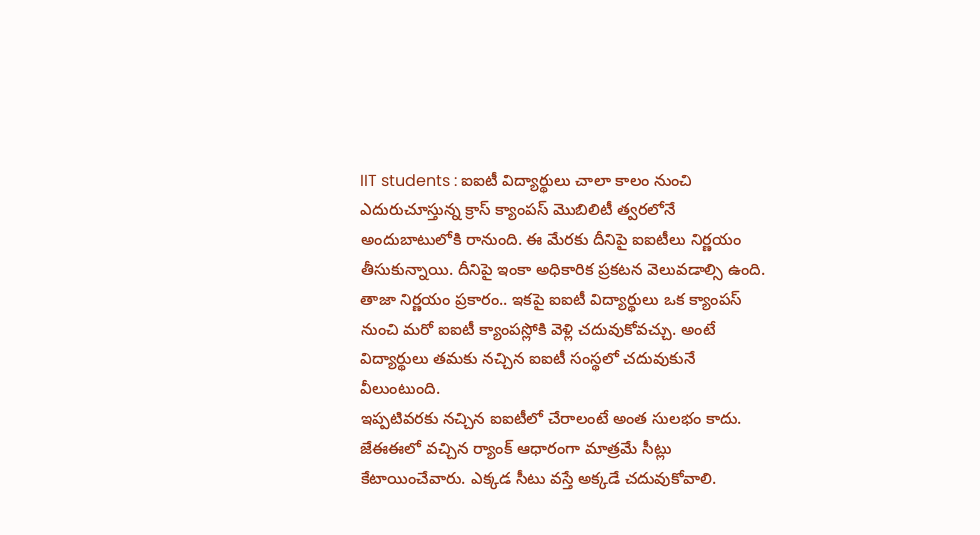IIT students : ఐఐటీ విద్యార్థులు చాలా కాలం నుంచి ఎదురుచూస్తున్న క్రాస్ క్యాంపస్ మొబిలిటీ త్వరలోనే అందుబాటులోకి రానుంది. ఈ మేరకు దీనిపై ఐఐటీలు నిర్ణయం తీసుకున్నాయి. దీనిపై ఇంకా అధికారిక ప్రకటన వెలువడాల్సి ఉంది. తాజా నిర్ణయం ప్రకారం.. ఇకపై ఐఐటీ విద్యార్థులు ఒక క్యాంపస్ నుంచి మరో ఐఐటీ క్యాంపస్లోకి వెళ్లి చదువుకోవచ్చు. అంటే విద్యార్థులు తమకు నచ్చిన ఐఐటీ సంస్థలో చదువుకునే వీలుంటుంది.
ఇప్పటివరకు నచ్చిన ఐఐటీలో చేరాలంటే అంత సులభం కాదు. జేఈఈలో వచ్చిన ర్యాంక్ ఆధారంగా మాత్రమే సీట్లు కేటాయించేవారు. ఎక్కడ సీటు వస్తే అక్కడే చదువుకోవాలి.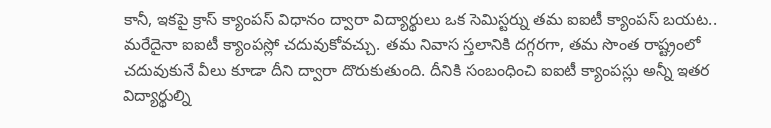కానీ, ఇకపై క్రాస్ క్యాంపస్ విధానం ద్వారా విద్యార్థులు ఒక సెమిస్టర్ను తమ ఐఐటీ క్యాంపస్ బయట.. మరేదైనా ఐఐటీ క్యాంపస్లో చదువుకోవచ్చు. తమ నివాస స్తలానికి దగ్గరగా, తమ సొంత రాష్ట్రంలో చదువుకునే వీలు కూడా దీని ద్వారా దొరుకుతుంది. దీనికి సంబంధించి ఐఐటీ క్యాంపస్లు అన్నీ ఇతర విద్యార్థుల్ని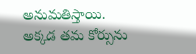అనుమతిస్తాయి. అక్కడ తమ కోర్సును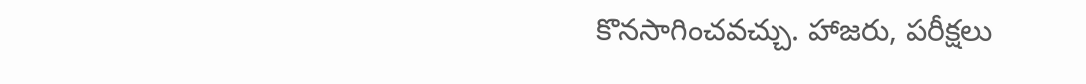కొనసాగించవచ్చు. హాజరు, పరీక్షలు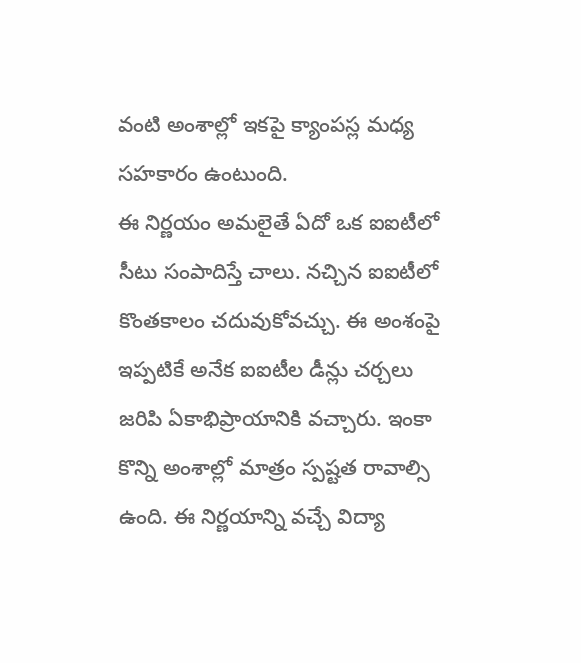వంటి అంశాల్లో ఇకపై క్యాంపస్ల మధ్య సహకారం ఉంటుంది.
ఈ నిర్ణయం అమలైతే ఏదో ఒక ఐఐటీలో సీటు సంపాదిస్తే చాలు. నచ్చిన ఐఐటీలో కొంతకాలం చదువుకోవచ్చు. ఈ అంశంపై ఇప్పటికే అనేక ఐఐటీల డీన్లు చర్చలు జరిపి ఏకాభిప్రాయానికి వచ్చారు. ఇంకా కొన్ని అంశాల్లో మాత్రం స్పష్టత రావాల్సి ఉంది. ఈ నిర్ణయాన్ని వచ్చే విద్యా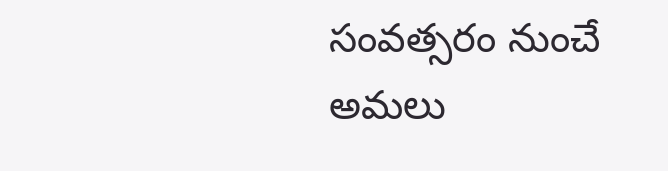సంవత్సరం నుంచే అమలు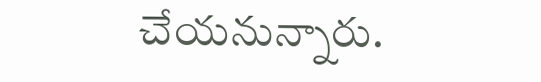చేయనున్నారు.